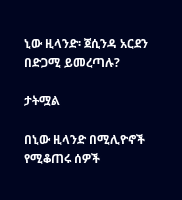ኒው ዚላንድ፡ ጀሲንዳ አርደን በድጋሚ ይመረጣሉ?

ታትሟል

በኒው ዚላንድ በሚሊዮኖች የሚቆጠሩ ሰዎች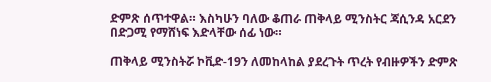ድምጽ ሰጥተዋል። እስካሁን ባለው ቆጠራ ጠቅላይ ሚንስትር ጃሲንዳ አርደን በድጋሚ የማሸነፍ እድላቸው ሰፊ ነው።

ጠቅላይ ሚንስትሯ ኮቪድ-19ን ለመከላከል ያደረጉት ጥረት የብዙዎችን ድምጽ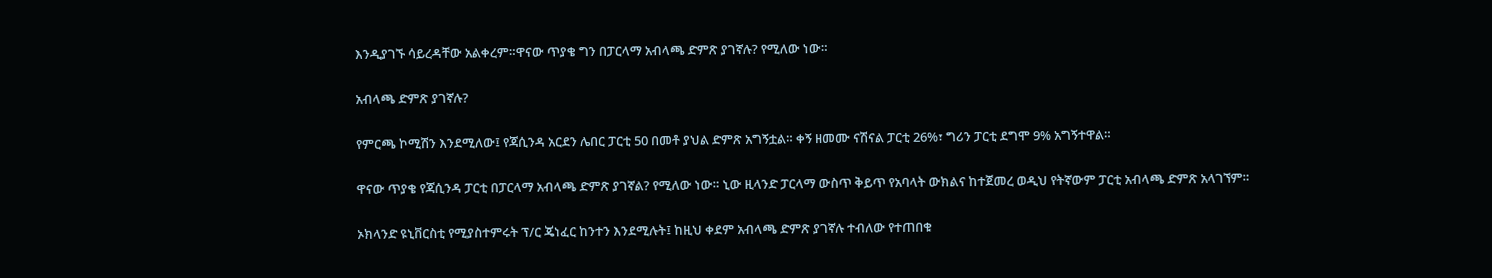እንዲያገኙ ሳይረዳቸው አልቀረም።ዋናው ጥያቄ ግን በፓርላማ አብላጫ ድምጽ ያገኛሉ? የሚለው ነው።

አብላጫ ድምጽ ያገኛሉ?

የምርጫ ኮሚሽን እንደሚለው፤ የጃሲንዳ አርደን ሌበር ፓርቲ 50 በመቶ ያህል ድምጽ አግኝቷል። ቀኝ ዘመሙ ናሽናል ፓርቲ 26%፣ ግሪን ፓርቲ ደግሞ 9% አግኝተዋል።

ዋናው ጥያቄ የጃሲንዳ ፓርቲ በፓርላማ አብላጫ ድምጽ ያገኛል? የሚለው ነው። ኒው ዚላንድ ፓርላማ ውስጥ ቅይጥ የአባላት ውክልና ከተጀመረ ወዲህ የትኛውም ፓርቲ አብላጫ ድምጽ አላገኘም።

ኦክላንድ ዩኒቨርስቲ የሚያስተምሩት ፕ/ር ጄነፈር ከንተን እንደሚሉት፤ ከዚህ ቀደም አብላጫ ድምጽ ያገኛሉ ተብለው የተጠበቁ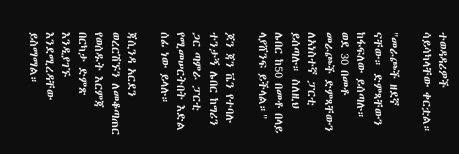ተወዳዳሪዎች ሳይሳካላቸው ቀርቷል።

"መራጮች ዘደኛ ናቸው። ድምጻቸውን ከፋፍለው ይሰጣሉ። ወደ 30 በመቶ መራጮች ድምጻቸውን ለአነስተኛ ፓርቲ ይሰጣሉ። ስለዚህ ሌበር ከ50 በመቶ በላይ ላያሸንፍ ይችላል።"

ጆን ጃን ቬን የተባሉ ተንታኝ ሌበር ከግሪን ጋር ጣምራ ፓርቲ የሚመሠርትበት እድል ሰፊ ነው ይላሉ።

ጃሲንዳ አርደን ወረርሽኙን ለመቆጣጠር የወሰዱት እርምጃ በርካታ ድምጽ እንዲያገኙ እንደሚረዳቸው ይስማማል።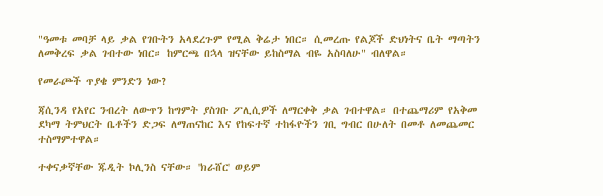"ዓመቱ መባቻ ላይ ቃል የገቡትን አላደረጉም የሚል ቅሬታ ነበር። ሲመረጡ የልጆች ድህነትና ቤት ማጣትን ለመቅረፍ ቃል ገብተው ነበር። ከምርጫ በኋላ ዝናቸው ይከስማል ብዬ አስባለሁ" ብለዋል።

የመራጮች ጥያቄ ምንድን ነው?

ጃሲንዳ የአየር ንብረት ለውጥን ከግምት ያስገቡ ፖሊሲዎች ለማርቀቅ ቃል ገብተዋል። በተጨማሪም የአቅመ ደካማ ትምህርት ቤቶችን ድጋፍ ለማጠናከር እና የከፍተኛ ተከፋዮችን ገቢ ግብር በሁለት በመቶ ለመጨመር ተስማምተዋል።

ተቀናቃኛቸው ጁዲት ኮሊንስ ናቸው። 'ክራሸር' ወይም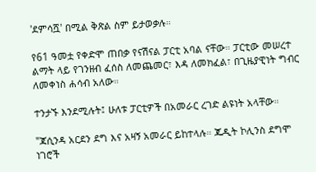'ደምሳሿ' በሚል ቅጽል ስም ይታወቃሉ።

የ61 ዓመቷ የቀድሞ ጠበቃ የናሽናል ፓርቲ አባል ናቸው። ፓርቲው መሠረተ ልማት ላይ የገንዘብ ፈሰስ ለመጨመር፣ እዳ ለመክፈል፣ በጊዜያዊነት ግብር ለመቀነስ ሐሳብ አለው።

ተንታኙ እንደሚሉት፤ ሁለቱ ፓርቲዎች በአመራር ረገድ ልዩነት አላቸው።

"ጃሲንዳ አርደን ደግ እና አዛኝ አመራር ይከተላሉ። ጁዲት ኮሊንስ ደግሞ ነገሮች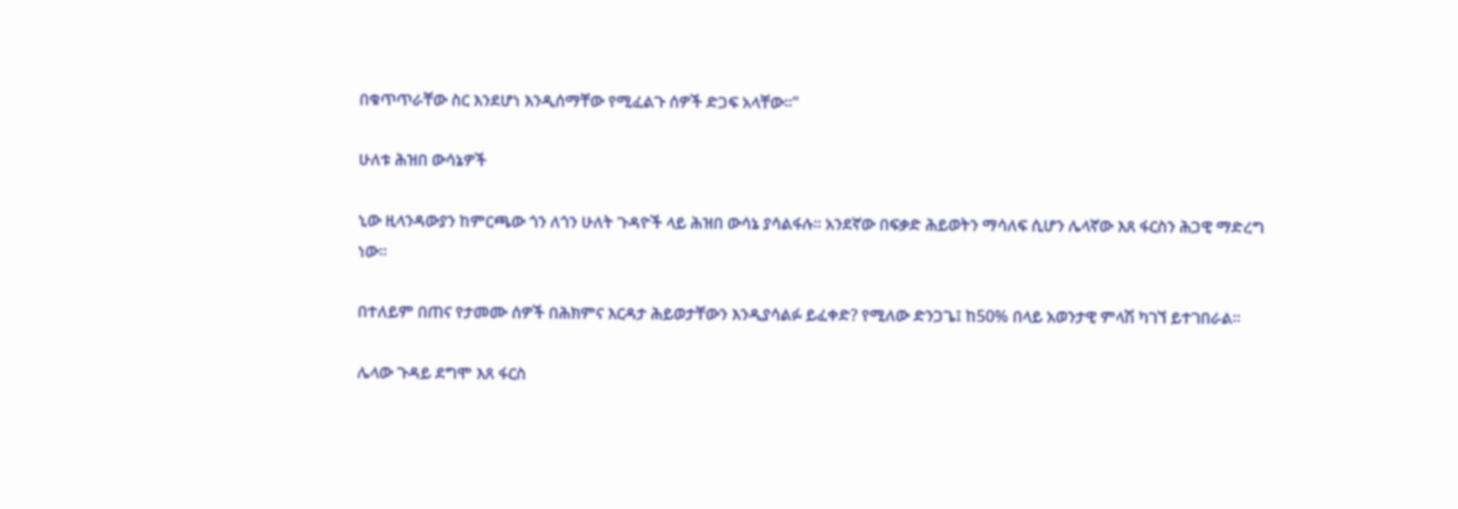በቁጥጥራቸው ስር እንደሆነ እንዲሰማቸው የሚፈልጉ ሰዎች ድጋፍ አላቸው።"

ሁለቱ ሕዝበ ውሳኔዎች

ኒው ዚላንዳውያን ከምርጫው ጎን ለጎን ሁለት ጉዳዮች ላይ ሕዝበ ውሳኔ ያሳልፋሉ። አንደኛው በፍቃድ ሕይወትን ማሳለፍ ሲሆን ሌላኛው እጸ ፋርስን ሕጋዊ ማድረግ ነው።

በተለይም በጠና የታመሙ ሰዎች በሕክምና እርዳታ ሕይወታቸውን እንዲያሳልፉ ይፈቀድ? የሚለው ድንጋጌ፤ ከ50% በላይ አወንታዊ ምላሽ ካገኘ ይተገበራል።

ሌላው ጉዳይ ደግሞ እጸ ፋርስ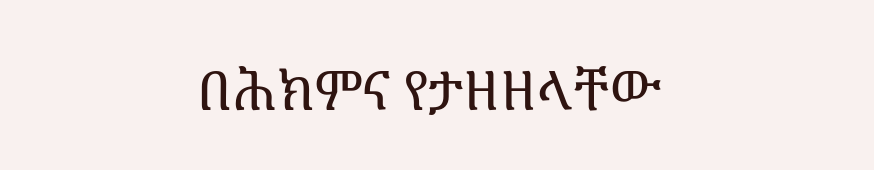በሕክምና የታዘዘላቸው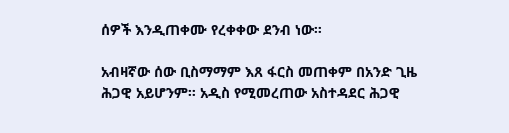ሰዎች እንዲጠቀሙ የረቀቀው ደንብ ነው።

አብዛኛው ሰው ቢስማማም እጸ ፋርስ መጠቀም በአንድ ጊዜ ሕጋዊ አይሆንም። አዲስ የሚመረጠው አስተዳደር ሕጋዊ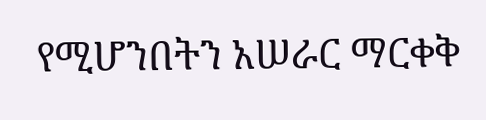የሚሆንበትን አሠራር ማርቀቅ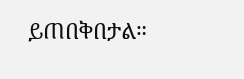ይጠበቅበታል።